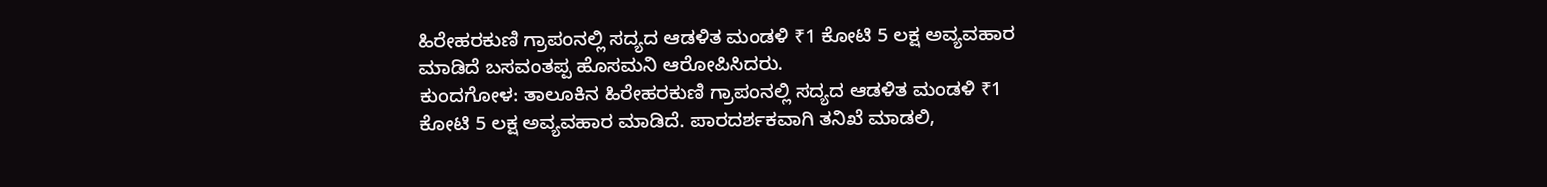ಹಿರೇಹರಕುಣಿ ಗ್ರಾಪಂನಲ್ಲಿ ಸದ್ಯದ ಆಡಳಿತ ಮಂಡಳಿ ₹1 ಕೋಟಿ 5 ಲಕ್ಷ ಅವ್ಯವಹಾರ ಮಾಡಿದೆ ಬಸವಂತಪ್ಪ ಹೊಸಮನಿ ಆರೋಪಿಸಿದರು.
ಕುಂದಗೋಳ: ತಾಲೂಕಿನ ಹಿರೇಹರಕುಣಿ ಗ್ರಾಪಂನಲ್ಲಿ ಸದ್ಯದ ಆಡಳಿತ ಮಂಡಳಿ ₹1 ಕೋಟಿ 5 ಲಕ್ಷ ಅವ್ಯವಹಾರ ಮಾಡಿದೆ. ಪಾರದರ್ಶಕವಾಗಿ ತನಿಖೆ ಮಾಡಲಿ,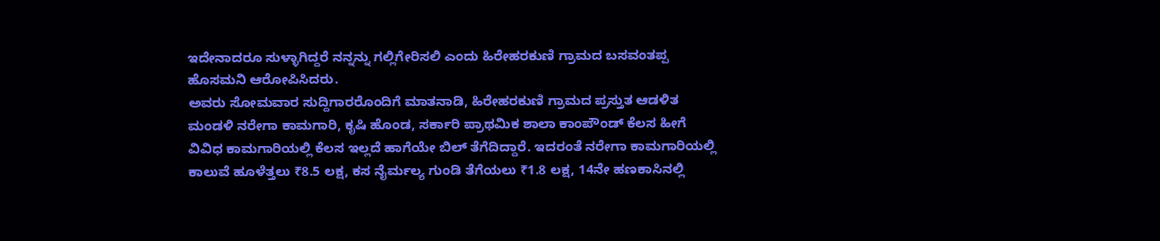ಇದೇನಾದರೂ ಸುಳ್ಳಾಗಿದ್ದರೆ ನನ್ನನ್ನು ಗಲ್ಲಿಗೇರಿಸಲಿ ಎಂದು ಹಿರೇಹರಕುಣಿ ಗ್ರಾಮದ ಬಸವಂತಪ್ಪ ಹೊಸಮನಿ ಆರೋಪಿಸಿದರು.
ಅವರು ಸೋಮವಾರ ಸುದ್ದಿಗಾರರೊಂದಿಗೆ ಮಾತನಾಡಿ, ಹಿರೇಹರಕುಣಿ ಗ್ರಾಮದ ಪ್ರಸ್ತುತ ಆಡಳಿತ ಮಂಡಳಿ ನರೇಗಾ ಕಾಮಗಾರಿ, ಕೃಷಿ ಹೊಂಡ, ಸರ್ಕಾರಿ ಪ್ರಾಥಮಿಕ ಶಾಲಾ ಕಾಂಪೌಂಡ್ ಕೆಲಸ ಹೀಗೆ ವಿವಿಧ ಕಾಮಗಾರಿಯಲ್ಲಿ ಕೆಲಸ ಇಲ್ಲದೆ ಹಾಗೆಯೇ ಬಿಲ್ ತೆಗೆದಿದ್ದಾರೆ. ಇದರಂತೆ ನರೇಗಾ ಕಾಮಗಾರಿಯಲ್ಲಿ ಕಾಲುವೆ ಹೂಳೆತ್ತಲು ₹8.5 ಲಕ್ಷ, ಕಸ ನೈರ್ಮಲ್ಯ ಗುಂಡಿ ತೆಗೆಯಲು ₹1.8 ಲಕ್ಷ, 14ನೇ ಹಣಕಾಸಿನಲ್ಲಿ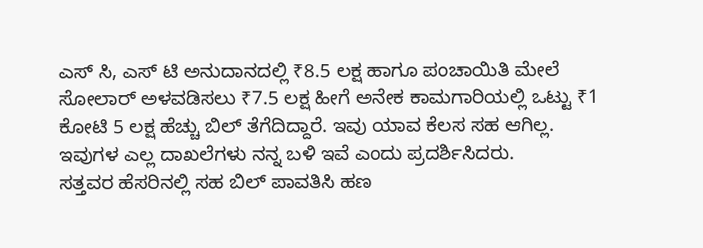ಎಸ್ ಸಿ, ಎಸ್ ಟಿ ಅನುದಾನದಲ್ಲಿ ₹8.5 ಲಕ್ಷ ಹಾಗೂ ಪಂಚಾಯಿತಿ ಮೇಲೆ ಸೋಲಾರ್ ಅಳವಡಿಸಲು ₹7.5 ಲಕ್ಷ ಹೀಗೆ ಅನೇಕ ಕಾಮಗಾರಿಯಲ್ಲಿ ಒಟ್ಟು ₹1 ಕೋಟಿ 5 ಲಕ್ಷ ಹೆಚ್ಚು ಬಿಲ್ ತೆಗೆದಿದ್ದಾರೆ. ಇವು ಯಾವ ಕೆಲಸ ಸಹ ಆಗಿಲ್ಲ. ಇವುಗಳ ಎಲ್ಲ ದಾಖಲೆಗಳು ನನ್ನ ಬಳಿ ಇವೆ ಎಂದು ಪ್ರದರ್ಶಿಸಿದರು.
ಸತ್ತವರ ಹೆಸರಿನಲ್ಲಿ ಸಹ ಬಿಲ್ ಪಾವತಿಸಿ ಹಣ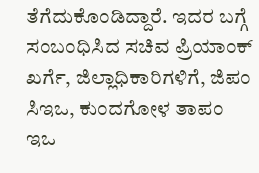ತೆಗೆದುಕೊಂಡಿದ್ದಾರೆ. ಇದರ ಬಗ್ಗೆ ಸಂಬಂಧಿಸಿದ ಸಚಿವ ಪ್ರಿಯಾಂಕ್ ಖರ್ಗೆ, ಜಿಲ್ಲಾಧಿಕಾರಿಗಳಿಗೆ, ಜಿಪಂ ಸಿಇಒ, ಕುಂದಗೋಳ ತಾಪಂ ಇಒ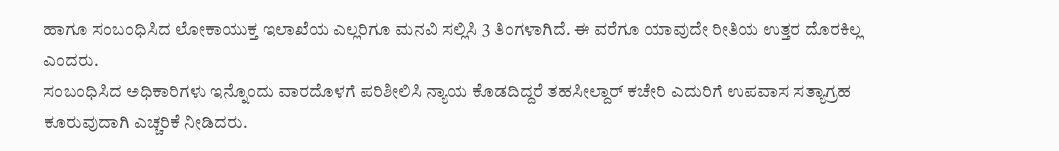ಹಾಗೂ ಸಂಬಂಧಿಸಿದ ಲೋಕಾಯುಕ್ತ ಇಲಾಖೆಯ ಎಲ್ಲರಿಗೂ ಮನವಿ ಸಲ್ಲಿಸಿ 3 ತಿಂಗಳಾಗಿದೆ. ಈ ವರೆಗೂ ಯಾವುದೇ ರೀತಿಯ ಉತ್ತರ ದೊರಕಿಲ್ಲ ಎಂದರು.
ಸಂಬಂಧಿಸಿದ ಅಧಿಕಾರಿಗಳು ಇನ್ನೊಂದು ವಾರದೊಳಗೆ ಪರಿಶೀಲಿಸಿ ನ್ಯಾಯ ಕೊಡದಿದ್ದರೆ ತಹಸೀಲ್ದಾರ್ ಕಚೇರಿ ಎದುರಿಗೆ ಉಪವಾಸ ಸತ್ಯಾಗ್ರಹ ಕೂರುವುದಾಗಿ ಎಚ್ಚರಿಕೆ ನೀಡಿದರು.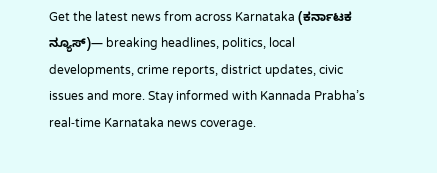Get the latest news from across Karnataka (ಕರ್ನಾಟಕ ನ್ಯೂಸ್)— breaking headlines, politics, local developments, crime reports, district updates, civic issues and more. Stay informed with Kannada Prabha’s real‑time Karnataka news coverage.